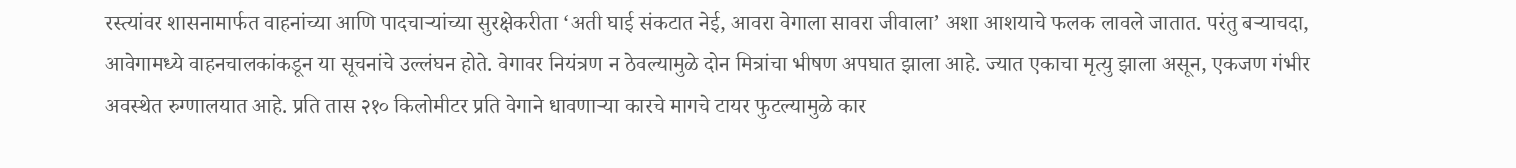रस्त्यांवर शासनामार्फत वाहनांच्या आणि पादचाऱ्यांच्या सुरक्षेकरीता ‘अती घाई संकटात नेई, आवरा वेगाला सावरा जीवाला’ अशा आशयाचे फलक लावले जातात. परंतु बऱ्याचदा, आवेगामध्ये वाहनचालकांकडून या सूचनांचे उल्लंघन होते. वेगावर नियंत्रण न ठेवल्यामुळे दोन मित्रांचा भीषण अपघात झाला आहे. ज्यात एकाचा मृत्यु झाला असून, एकजण गंभीर अवस्थेत रुग्णालयात आहे. प्रति तास २१० किलोमीटर प्रति वेगाने धावणाऱ्या कारचे मागचे टायर फुटल्यामुळे कार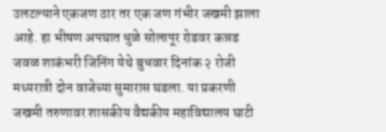उलटल्याने एकजण ठार तर एक जण गंभीर जखमी झाला आहे. हा भीषण अपघात धुळे सोलापूर रोडवर कन्नड जवळ शाकंभरी जिनिंग येथे बुधवार दिनांक २ रोजी मध्यरात्री दोन वाजेच्या सुमारास घडला. या प्रकरणी जखमी तरुणावर शासकीय वैद्यकीय महाविद्यालय घाटी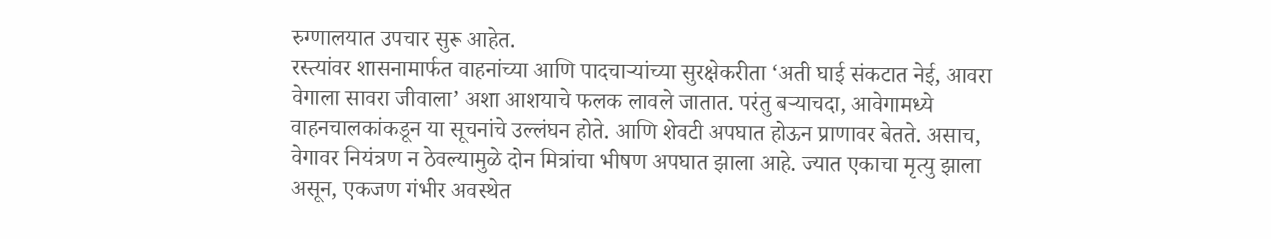रुग्णालयात उपचार सुरू आहेत.
रस्त्यांवर शासनामार्फत वाहनांच्या आणि पादचाऱ्यांच्या सुरक्षेकरीता ‘अती घाई संकटात नेई, आवरा वेगाला सावरा जीवाला’ अशा आशयाचे फलक लावले जातात. परंतु बऱ्याचदा, आवेगामध्ये वाहनचालकांकडून या सूचनांचे उल्लंघन होते. आणि शेवटी अपघात होऊन प्राणावर बेतते. असाच, वेगावर नियंत्रण न ठेवल्यामुळे दोन मित्रांचा भीषण अपघात झाला आहे. ज्यात एकाचा मृत्यु झाला असून, एकजण गंभीर अवस्थेत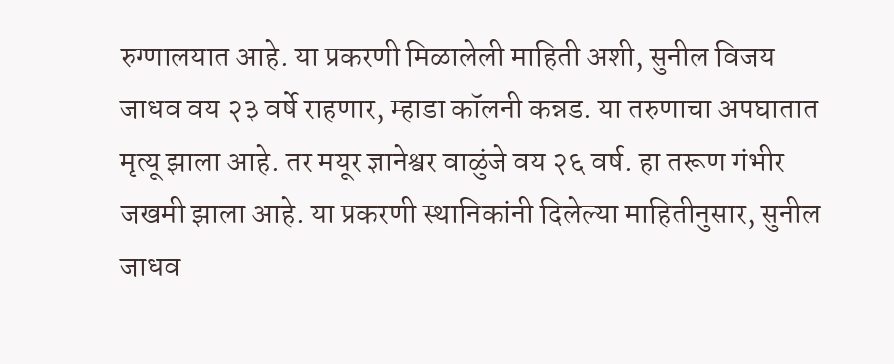रुग्णालयात आहे. या प्रकरणी मिळालेली माहिती अशी, सुनील विजय जाधव वय २३ वर्षे राहणार, म्हाडा कॉलनी कन्नड. या तरुणाचा अपघातात मृत्यू झाला आहे. तर मयूर ज्ञानेश्वर वाळुंजे वय २६ वर्ष. हा तरूण गंभीर जखमी झाला आहे. या प्रकरणी स्थानिकांनी दिलेल्या माहितीनुसार, सुनील जाधव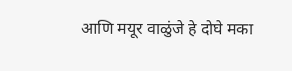आणि मयूर वाळुंजे हे दोघे मका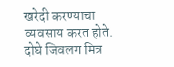खरेदी करण्याचा व्यवसाय करत होते. दोघे जिवलग मित्र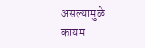असल्यामुळे कायम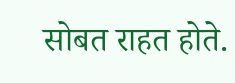सोबत राहत होते.